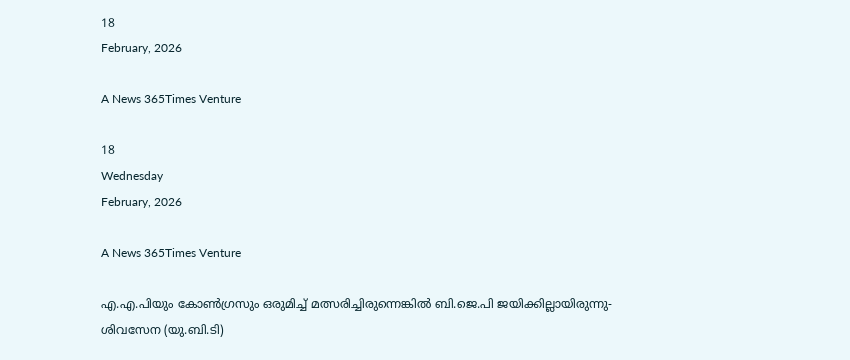18
February, 2026

A News 365Times Venture

18
Wednesday
February, 2026

A News 365Times Venture

എ.എ.പിയും കോണ്‍ഗ്രസും ഒരുമിച്ച് മത്സരിച്ചിരുന്നെങ്കില്‍ ബി.ജെ.പി ജയിക്കില്ലായിരുന്നു- ശിവസേന (യു.ബി.ടി)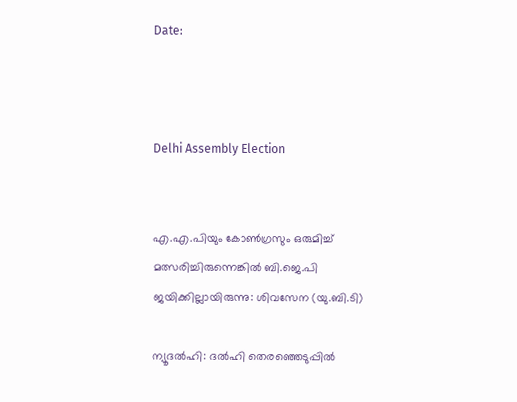Date:



Delhi Assembly Election


എ.എ.പിയും കോണ്‍ഗ്രസും ഒരുമിച്ച് മത്സരിച്ചിരുന്നെങ്കില്‍ ബി.ജെ.പി ജയിക്കില്ലായിരുന്നു: ശിവസേന (യു.ബി.ടി)

ന്യൂദല്‍ഹി: ദല്‍ഹി തെരഞ്ഞെടുപ്പില്‍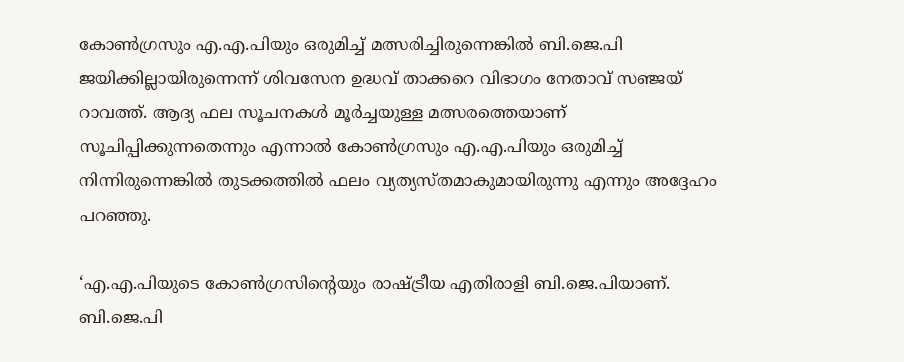കോണ്‍ഗ്രസും എ.എ.പിയും ഒരുമിച്ച് മത്സരിച്ചിരുന്നെങ്കില്‍ ബി.ജെ.പി ജയിക്കില്ലായിരുന്നെന്ന് ശിവസേന ഉദ്ധവ് താക്കറെ വിഭാഗം നേതാവ് സഞ്ജയ് റാവത്ത്. ആദ്യ ഫല സൂചനകള്‍ മൂര്‍ച്ചയുള്ള മത്സരത്തെയാണ് സൂചിപ്പിക്കുന്നതെന്നും എന്നാല്‍ കോണ്‍ഗ്രസും എ.എ.പിയും ഒരുമിച്ച് നിന്നിരുന്നെങ്കില്‍ തുടക്കത്തില്‍ ഫലം വ്യത്യസ്തമാകുമായിരുന്നു എന്നും അദ്ദേഹം പറഞ്ഞു.

‘എ.എ.പിയുടെ കോണ്‍ഗ്രസിന്റെയും രാഷ്ട്രീയ എതിരാളി ബി.ജെ.പിയാണ്. ബി.ജെ.പി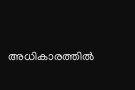അധികാരത്തില്‍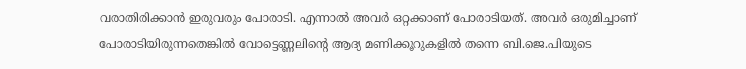വരാതിരിക്കാന്‍ ഇരുവരും പോരാടി. എന്നാല്‍ അവര്‍ ഒറ്റക്കാണ് പോരാടിയത്. അവര്‍ ഒരുമിച്ചാണ് പോരാടിയിരുന്നതെങ്കില്‍ വോട്ടെണ്ണലിന്റെ ആദ്യ മണിക്കൂറുകളില്‍ തന്നെ ബി.ജെ.പിയുടെ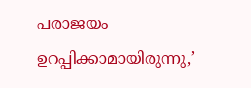പരാജയം ഉറപ്പിക്കാമായിരുന്നു,’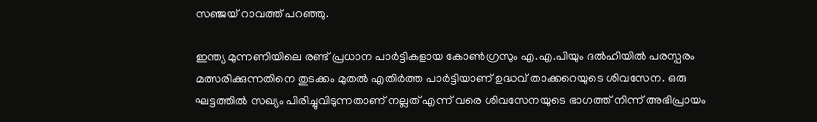സഞ്ജയ് റാവത്ത് പറഞ്ഞു.

ഇന്ത്യ മുന്നണിയിലെ രണ്ട് പ്രധാന പാര്‍ട്ടികളായ കോണ്‍ഗ്രസും എ.എ.പിയും ദല്‍ഹിയില്‍ പരസ്പരം മത്സരിക്കുന്നതിനെ തുടക്കം മുതല്‍ എതിര്‍ത്ത പാര്‍ട്ടിയാണ് ഉദ്ധവ് താക്കറെയുടെ ശിവസേന. ഒരു ഘട്ടത്തില്‍ സഖ്യം പിരിച്ചുവിടുന്നതാണ് നല്ലത് എന്ന് വരെ ശിവസേനയുടെ ഭാഗത്ത് നിന്ന് അഭിപ്രായം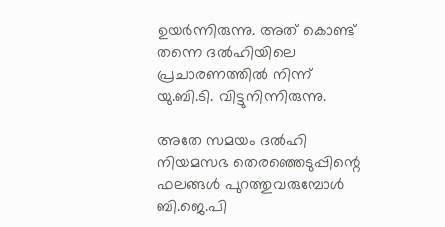ഉയര്‍ന്നിരുന്നു. അത് കൊണ്ട് തന്നെ ദല്‍ഹിയിലെ പ്രചാരണത്തില്‍ നിന്ന് യു.ബി.ടി. വിട്ടുനിന്നിരുന്നു.

അതേ സമയം ദല്‍ഹി നിയമസഭ തെരഞ്ഞെടുപ്പിന്റെ ഫലങ്ങള്‍ പുറത്തുവരുമ്പോള്‍ ബി.ജെ.പി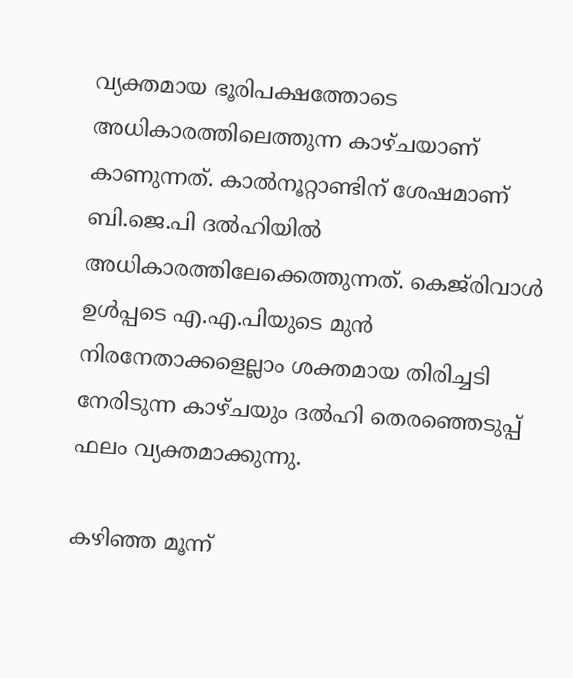വ്യക്തമായ ഭൂരിപക്ഷത്തോടെ അധികാരത്തിലെത്തുന്ന കാഴ്ചയാണ് കാണുന്നത്. കാല്‍നൂറ്റാണ്ടിന് ശേഷമാണ് ബി.ജെ.പി ദല്‍ഹിയില്‍ അധികാരത്തിലേക്കെത്തുന്നത്. കെജ്‌രിവാള്‍ ഉള്‍പ്പടെ എ.എ.പിയുടെ മുന്‍ നിരനേതാക്കളെല്ലാം ശക്തമായ തിരിച്ചടി നേരിടുന്ന കാഴ്ചയും ദല്‍ഹി തെരഞ്ഞെടുപ്പ് ഫലം വ്യക്തമാക്കുന്നു.

കഴിഞ്ഞ മൂന്ന്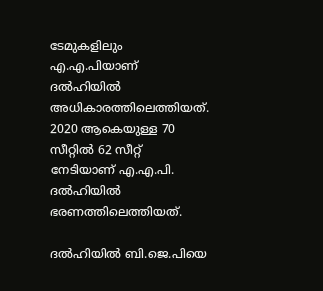ടേമുകളിലും എ.എ.പിയാണ് ദല്‍ഹിയില്‍ അധികാരത്തിലെത്തിയത്. 2020 ആകെയുള്ള 70 സീറ്റില്‍ 62 സീറ്റ് നേടിയാണ് എ.എ.പി. ദല്‍ഹിയില്‍ ഭരണത്തിലെത്തിയത്.

ദല്‍ഹിയില്‍ ബി.ജെ.പിയെ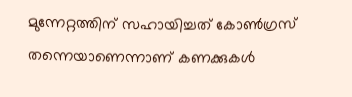മുന്നേറ്റത്തിന് സഹായിച്ചത് കോണ്‍ഗ്രസ് തന്നെയാണെന്നാണ് കണക്കുകള്‍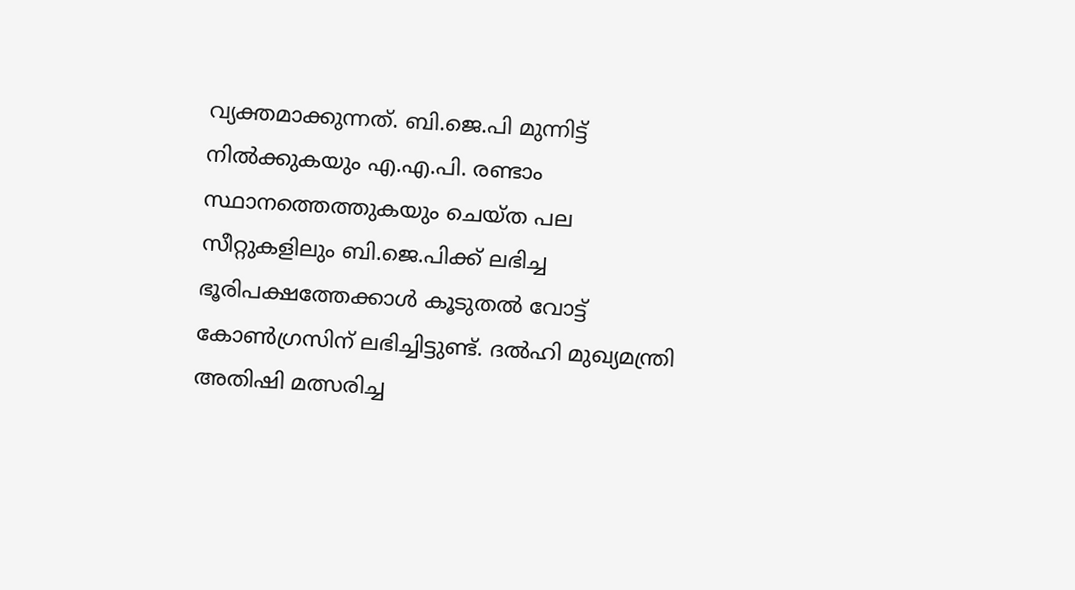വ്യക്തമാക്കുന്നത്. ബി.ജെ.പി മുന്നിട്ട് നില്‍ക്കുകയും എ.എ.പി. രണ്ടാം സ്ഥാനത്തെത്തുകയും ചെയ്ത പല സീറ്റുകളിലും ബി.ജെ.പിക്ക് ലഭിച്ച ഭൂരിപക്ഷത്തേക്കാള്‍ കൂടുതല്‍ വോട്ട് കോണ്‍ഗ്രസിന് ലഭിച്ചിട്ടുണ്ട്. ദല്‍ഹി മുഖ്യമന്ത്രി അതിഷി മത്സരിച്ച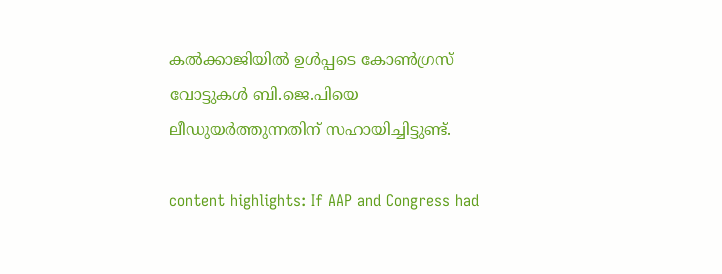കല്‍ക്കാജിയില്‍ ഉള്‍പ്പടെ കോണ്‍ഗ്രസ് വോട്ടുകള്‍ ബി.ജെ.പിയെ ലീഡുയര്‍ത്തുന്നതിന് സഹായിച്ചിട്ടുണ്ട്.

content highlights: If AAP and Congress had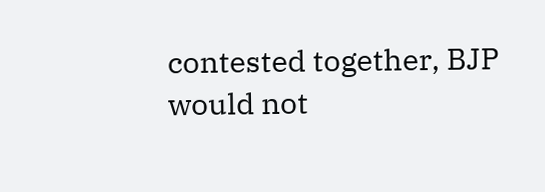contested together, BJP would not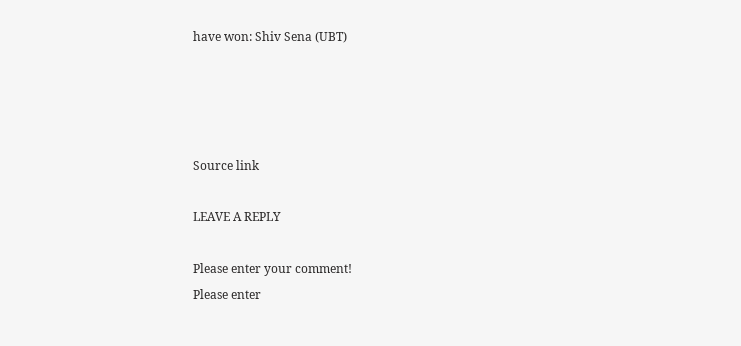have won: Shiv Sena (UBT)




Source link

LEAVE A REPLY

Please enter your comment!
Please enter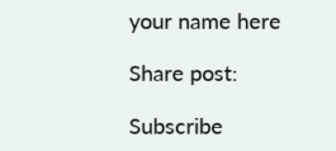your name here

Share post:

Subscribe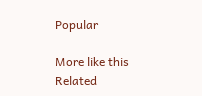Popular

More like this
Related